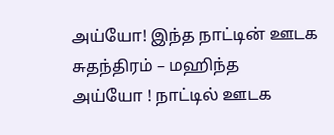அய்யோ! இந்த நாட்டின் ஊடக சுதந்திரம் – மஹிந்த
அய்யோ ! நாட்டில் ஊடக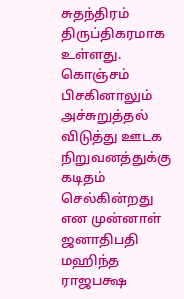சுதந்திரம் திருப்திகரமாக உள்ளது. கொஞ்சம் பிசகினாலும் அச்சுறுத்தல் விடுத்து ஊடக நிறுவனத்துக்கு கடிதம் செல்கின்றது என முன்னாள் ஜனாதிபதி மஹிந்த ராஜபக்ஷ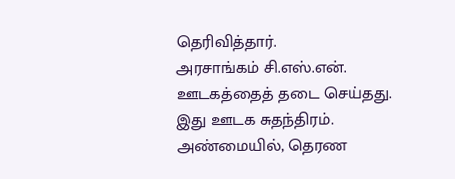தெரிவித்தார்.
அரசாங்கம் சி.எஸ்.என். ஊடகத்தைத் தடை செய்தது. இது ஊடக சுதந்திரம். அண்மையில், தெரண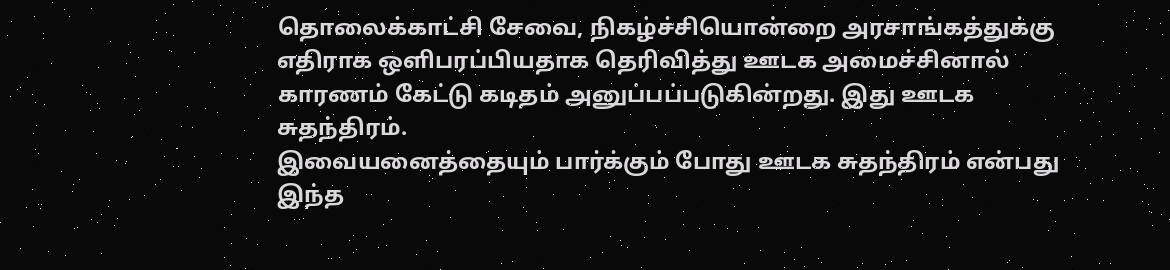தொலைக்காட்சி சேவை, நிகழ்ச்சியொன்றை அரசாங்கத்துக்கு எதிராக ஒளிபரப்பியதாக தெரிவித்து ஊடக அமைச்சினால் காரணம் கேட்டு கடிதம் அனுப்பப்படுகின்றது. இது ஊடக சுதந்திரம்.
இவையனைத்தையும் பார்க்கும் போது ஊடக சுதந்திரம் என்பது இந்த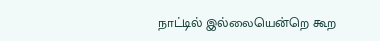நாட்டில் இல்லையென்றெ கூற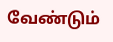வேண்டும்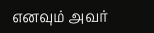எனவும் அவர்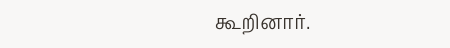கூறினார்.